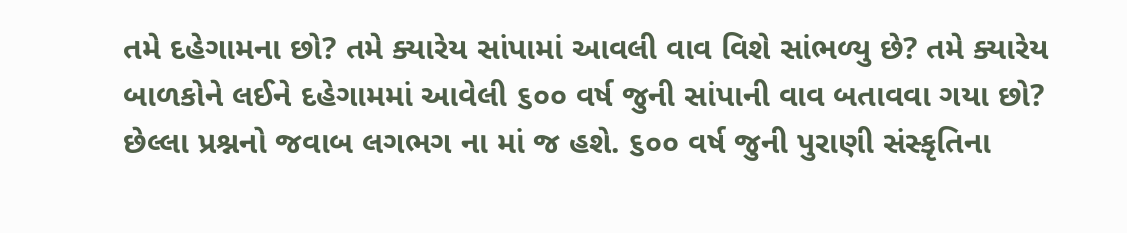તમે દહેગામના છો? તમે ક્યારેય સાંપામાં આવલી વાવ વિશે સાંભળ્યુ છે? તમે ક્યારેય બાળકોને લઈને દહેગામમાં આવેલી ૬૦૦ વર્ષ જુની સાંપાની વાવ બતાવવા ગયા છો? છેલ્લા પ્રશ્નનો જવાબ લગભગ ના માં જ હશે. ૬૦૦ વર્ષ જુની પુરાણી સંસ્કૃતિના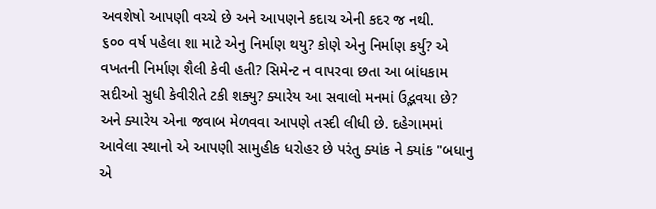અવશેષો આપણી વચ્ચે છે અને આપણને કદાચ એની કદર જ નથી.
૬૦૦ વર્ષ પહેલા શા માટે એનુ નિર્માણ થયુ? કોણે એનુ નિર્માણ કર્યુ? એ વખતની નિર્માણ શૈલી કેવી હતી? સિમેન્ટ ન વાપરવા છતા આ બાંધકામ સદીઓ સુધી કેવીરીતે ટકી શક્યુ? ક્યારેય આ સવાલો મનમાં ઉદ્ભવયા છે? અને ક્યારેય એના જવાબ મેળવવા આપણે તસ્દી લીધી છે. દહેગામમાં આવેલા સ્થાનો એ આપણી સામુહીક ધરોહર છે પરંતુ ક્યાંક ને ક્યાંક "બધાનુ એ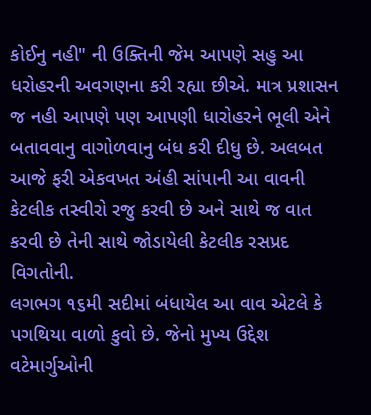કોઈનુ નહી" ની ઉક્તિની જેમ આપણે સહુ આ ધરોહરની અવગણના કરી રહ્યા છીએ. માત્ર પ્રશાસન જ નહી આપણે પણ આપણી ધારોહરને ભૂલી એને બતાવવાનુ વાગોળવાનુ બંધ કરી દીધુ છે. અલબત આજે ફરી એકવખત અંહી સાંપાની આ વાવની કેટલીક તસ્વીરો રજુ કરવી છે અને સાથે જ વાત કરવી છે તેની સાથે જોડાયેલી કેટલીક રસપ્રદ વિગતોની.
લગભગ ૧૬મી સદીમાં બંધાયેલ આ વાવ એટલે કે પગથિયા વાળો કુવો છે. જેનો મુખ્ય ઉદ્દેશ વટેમાર્ગુઓની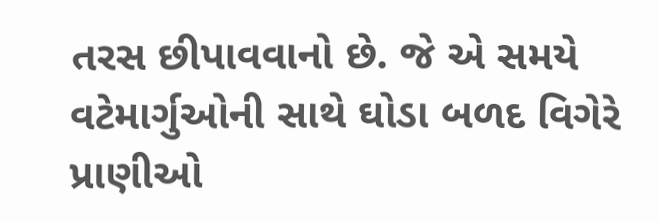તરસ છીપાવવાનો છે. જે એ સમયે વટેમાર્ગુઓની સાથે ઘોડા બળદ વિગેરે પ્રાણીઓ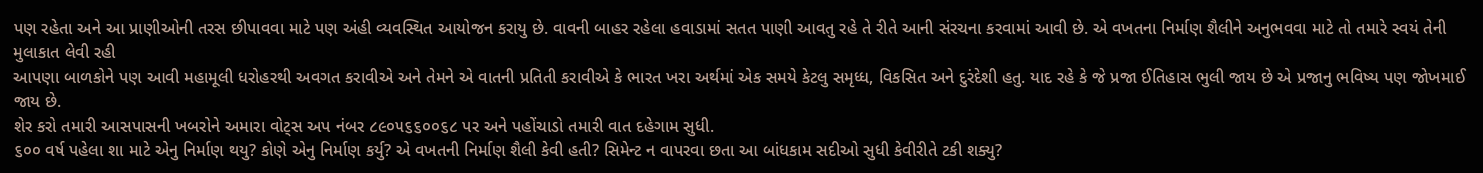પણ રહેતા અને આ પ્રાણીઓની તરસ છીપાવવા માટે પણ અંહી વ્યવસ્થિત આયોજન કરાયુ છે. વાવની બાહર રહેલા હવાડામાં સતત પાણી આવતુ રહે તે રીતે આની સંરચના કરવામાં આવી છે. એ વખતના નિર્માણ શૈલીને અનુભવવા માટે તો તમારે સ્વયં તેની મુલાકાત લેવી રહી
આપણા બાળકોને પણ આવી મહામૂલી ધરોહરથી અવગત કરાવીએ અને તેમને એ વાતની પ્રતિતી કરાવીએ કે ભારત ખરા અર્થમાં એક સમયે કેટલુ સમૃધ્ધ, વિકસિત અને દુરંદેશી હતુ. યાદ રહે કે જે પ્રજા ઈતિહાસ ભુલી જાય છે એ પ્રજાનુ ભવિષ્ય પણ જોખમાઈ જાય છે.
શેર કરો તમારી આસપાસની ખબરોને અમારા વોટ્સ અપ નંબર ૮૯૦૫૬૬૦૦૬૮ પર અને પહોંચાડો તમારી વાત દહેગામ સુધી.
૬૦૦ વર્ષ પહેલા શા માટે એનુ નિર્માણ થયુ? કોણે એનુ નિર્માણ કર્યુ? એ વખતની નિર્માણ શૈલી કેવી હતી? સિમેન્ટ ન વાપરવા છતા આ બાંધકામ સદીઓ સુધી કેવીરીતે ટકી શક્યુ?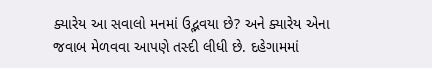ક્યારેય આ સવાલો મનમાં ઉદ્ભવયા છે? અને ક્યારેય એના જવાબ મેળવવા આપણે તસ્દી લીધી છે. દહેગામમાં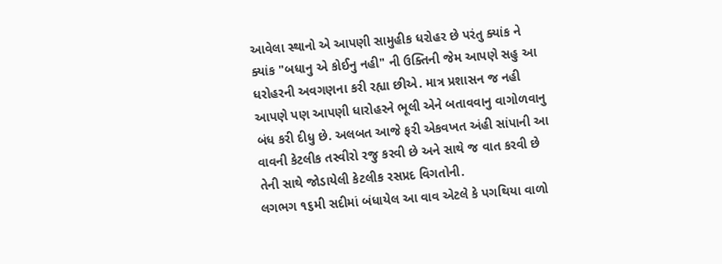આવેલા સ્થાનો એ આપણી સામુહીક ધરોહર છે પરંતુ ક્યાંક ને ક્યાંક "બધાનુ એ કોઈનુ નહી" ની ઉક્તિની જેમ આપણે સહુ આ ધરોહરની અવગણના કરી રહ્યા છીએ. માત્ર પ્રશાસન જ નહી આપણે પણ આપણી ધારોહરને ભૂલી એને બતાવવાનુ વાગોળવાનુ બંધ કરી દીધુ છે. અલબત આજે ફરી એકવખત અંહી સાંપાની આ વાવની કેટલીક તસ્વીરો રજુ કરવી છે અને સાથે જ વાત કરવી છે તેની સાથે જોડાયેલી કેટલીક રસપ્રદ વિગતોની.
લગભગ ૧૬મી સદીમાં બંધાયેલ આ વાવ એટલે કે પગથિયા વાળો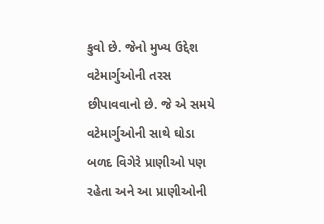કુવો છે. જેનો મુખ્ય ઉદ્દેશ વટેમાર્ગુઓની તરસ છીપાવવાનો છે. જે એ સમયે વટેમાર્ગુઓની સાથે ઘોડા બળદ વિગેરે પ્રાણીઓ પણ રહેતા અને આ પ્રાણીઓની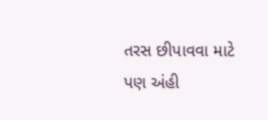તરસ છીપાવવા માટે પણ અંહી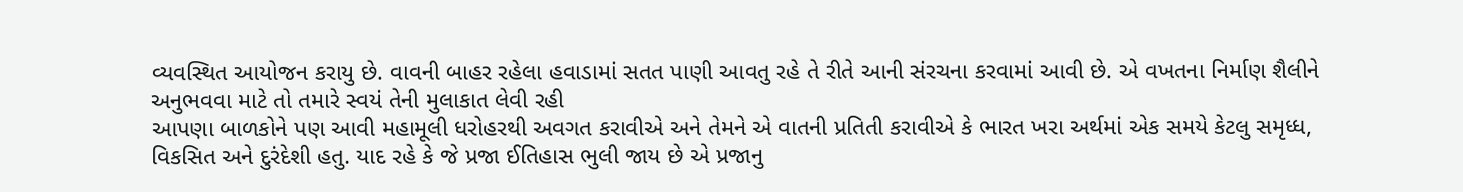વ્યવસ્થિત આયોજન કરાયુ છે. વાવની બાહર રહેલા હવાડામાં સતત પાણી આવતુ રહે તે રીતે આની સંરચના કરવામાં આવી છે. એ વખતના નિર્માણ શૈલીને અનુભવવા માટે તો તમારે સ્વયં તેની મુલાકાત લેવી રહી
આપણા બાળકોને પણ આવી મહામૂલી ધરોહરથી અવગત કરાવીએ અને તેમને એ વાતની પ્રતિતી કરાવીએ કે ભારત ખરા અર્થમાં એક સમયે કેટલુ સમૃધ્ધ, વિકસિત અને દુરંદેશી હતુ. યાદ રહે કે જે પ્રજા ઈતિહાસ ભુલી જાય છે એ પ્રજાનુ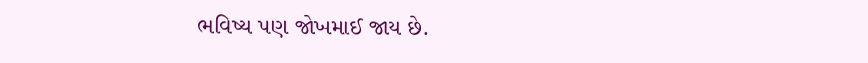ભવિષ્ય પણ જોખમાઈ જાય છે.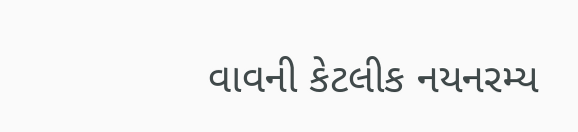વાવની કેટલીક નયનરમ્ય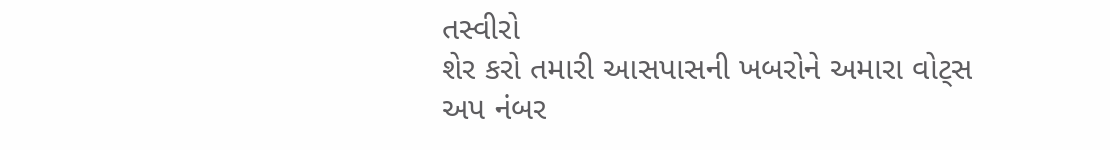તસ્વીરો
શેર કરો તમારી આસપાસની ખબરોને અમારા વોટ્સ અપ નંબર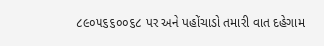૮૯૦૫૬૬૦૦૬૮ પર અને પહોંચાડો તમારી વાત દહેગામ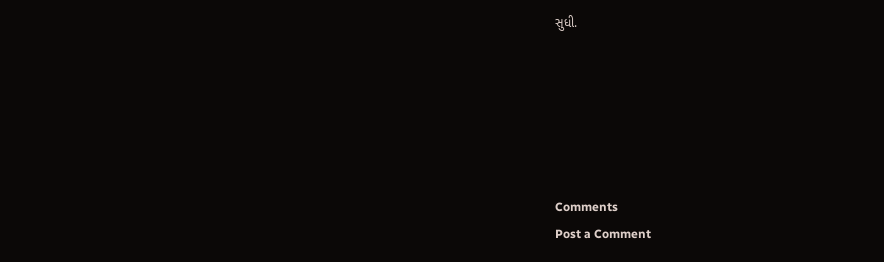સુધી.






Comments
Post a Comment